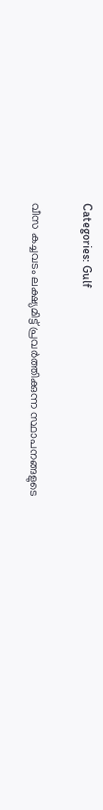Categories: Gulf

വീസ കച്ചവടം ലക്ഷ്യമിട്ട് പ്രവർത്തിക്കുന്ന സ്ഥാപനങ്ങളുടെ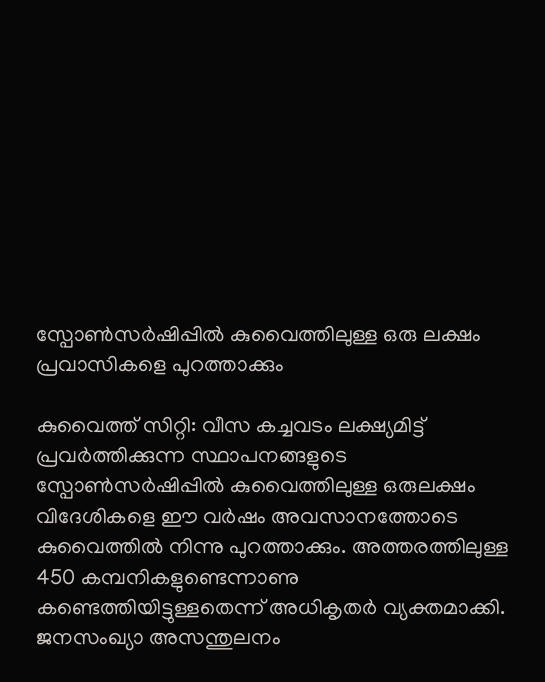സ്പോൺസർഷിപ്പിൽ കുവൈത്തിലുള്ള ഒരു ലക്ഷം പ്രവാസികളെ പുറത്താക്കും

കുവൈത്ത് സിറ്റി: വീസ കച്ചവടം ലക്ഷ്യമിട്ട് പ്രവർത്തിക്കുന്ന സ്ഥാപനങ്ങളുടെ സ്പോൺസർഷിപ്പിൽ കുവൈത്തിലുള്ള ഒരുലക്ഷം വിദേശികളെ ഈ വർഷം അവസാനത്തോടെ കുവൈത്തിൽ നിന്നു പുറത്താക്കും. അത്തരത്തിലുള്ള 450 കമ്പനികളുണ്ടെന്നാണു കണ്ടെത്തിയിട്ടുള്ളതെന്ന് അധികൃതർ വ്യക്തമാക്കി. ജനസംഖ്യാ അസന്തുലനം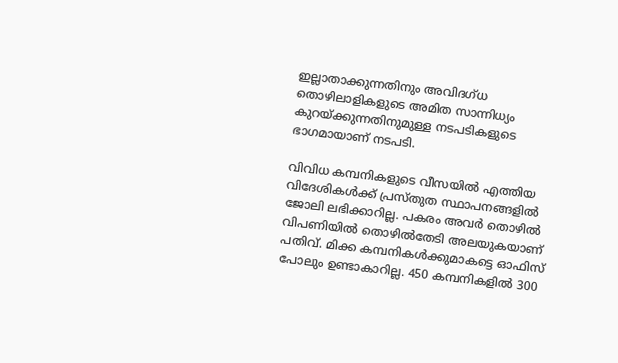ഇല്ലാതാക്കുന്നതിനും അവിദഗ്ധ തൊഴിലാളികളുടെ അമിത സാന്നിധ്യം കുറയ്ക്കുന്നതിനുമുള്ള നടപടികളുടെ ഭാഗമായാണ് നടപടി.

വിവിധ കമ്പനികളുടെ വീസയിൽ എത്തിയ വിദേശികൾക്ക് പ്രസ്തുത സ്ഥാപനങ്ങളിൽ ജോലി ലഭിക്കാറില്ല. പകരം അവർ തൊഴിൽ വിപണിയിൽ തൊഴിൽതേടി അലയുകയാണ് പതിവ്. മിക്ക കമ്പനികൾക്കുമാകട്ടെ ഓഫിസ് പോലും ഉണ്ടാകാറില്ല. 450 കമ്പനികളിൽ 300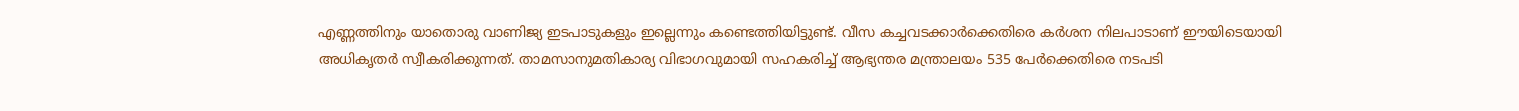എണ്ണത്തിനും യാതൊരു വാണിജ്യ ഇടപാടുകളും ഇല്ലെന്നും കണ്ടെത്തിയിട്ടുണ്ട്. വീസ കച്ചവടക്കാർക്കെതിരെ കർശന നിലപാടാണ് ഈയിടെയായി അധികൃതർ സ്വീകരിക്കുന്നത്. താമസാനുമതികാര്യ വിഭാഗവുമായി സഹകരിച്ച് ആഭ്യന്തര മന്ത്രാലയം 535 പേർക്കെതിരെ നടപടി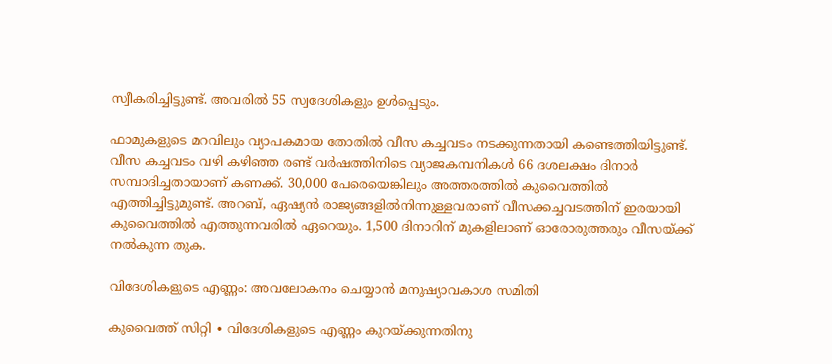സ്വീകരിച്ചിട്ടുണ്ട്. അവരിൽ 55 സ്വദേശികളും ഉൾപ്പെടും.

ഫാമുകളുടെ മറവിലും വ്യാപകമായ തോതിൽ വീസ കച്ചവടം നടക്കുന്നതായി കണ്ടെത്തിയിട്ടുണ്ട്. വീസ കച്ചവടം വഴി കഴിഞ്ഞ രണ്ട് വർഷത്തിനിടെ വ്യാജകമ്പനികൾ 66 ദശലക്ഷം ദിനാർ സമ്പാദിച്ചതായാണ് കണക്ക്. 30,000 പേരെയെങ്കിലും അത്തരത്തിൽ കുവൈത്തിൽ എത്തിച്ചിട്ടുമുണ്ട്. അറബ്, ഏഷ്യൻ രാജ്യങ്ങളിൽനിന്നുള്ളവരാണ് വീസക്കച്ചവടത്തിന് ഇരയായി കുവൈത്തിൽ എത്തുന്നവരിൽ ഏറെയും. 1,500 ദിനാറിന് മുകളിലാണ് ഓരോരുത്തരും വീസയ്ക്ക് നൽകുന്ന തുക.

വിദേശികളുടെ എണ്ണം: അവലോകനം ചെയ്യാൻ മനുഷ്യാവകാശ സമിതി

കുവൈത്ത് സിറ്റി ∙ വിദേശികളുടെ എണ്ണം കുറയ്ക്കുന്നതിനു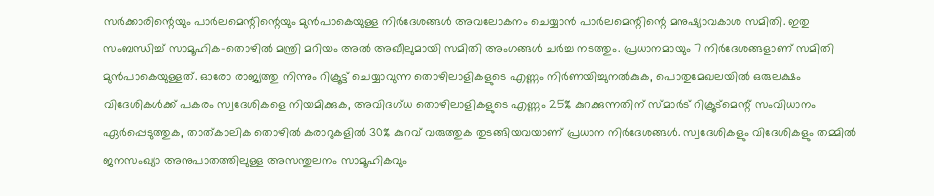സർക്കാരിന്റെയും പാർലമെന്റിന്റെയും മുൻപാകെയുള്ള നിർദേശങ്ങൾ അവലോകനം ചെയ്യാൻ പാർലമെന്റിന്റെ മനുഷ്യാവകാശ സമിതി. ഇതു സംബന്ധിച്ച് സാമൂ‍ഹിക-തൊഴിൽ മന്ത്രി മറിയം അൽ അഖീലുമായി സമിതി അംഗങ്ങൾ ചർച്ച നടത്തും. പ്രധാനമായും 7 നിർദേശങ്ങളാണ് സമിതി മുൻപാകെയുള്ളത്. ഓരോ രാജ്യത്തു നിന്നും റിക്രൂട്ട് ചെയ്യാവുന്ന തൊഴിലാളികളുടെ എണ്ണം നിർണയിച്ചുനൽകുക, പൊതുമേഖലയിൽ ഒരുലക്ഷം വിദേശികൾക്ക് പകരം സ്വദേശികളെ നിയമിക്കുക, അവിദഗ്ധ തൊഴിലാളികളുടെ എണ്ണം 25% കുറക്കുന്നതിന് സ്മാർട് റിക്രൂട്മെന്റ് സംവിധാനം ഏർപ്പെടുത്തുക, താത്കാലിക തൊഴിൽ കരാറുകളിൽ 30% കുറവ് വരുത്തുക തുടങ്ങിയവയാണ് പ്രധാന നിർദേശങ്ങൾ. സ്വദേശികളും വിദേശികളും തമ്മിൽ ജനസംഖ്യാ അനുപാതത്തിലുള്ള അസന്തുലനം സാമൂഹികവും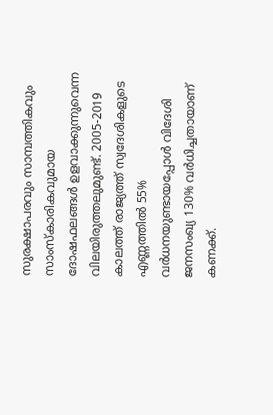സുരക്ഷാപരവും സാമ്പത്തികവും സാംസ്കാരികവുമായ ദോഷഫലങ്ങൾ ഉളവാക്കുന്നുവെന്ന വിലയിരുത്തലുമുണ്ട്. 2005-2019 കാലത്ത് രാജ്യത്ത് സ്വദേശികളുടെ എണ്ണത്തിൽ 55% വർധനയുണ്ടായപ്പോൾ വിദേശി ജനസംഖ്യ 130% വർധിച്ചതായാണ് കണക്ക്.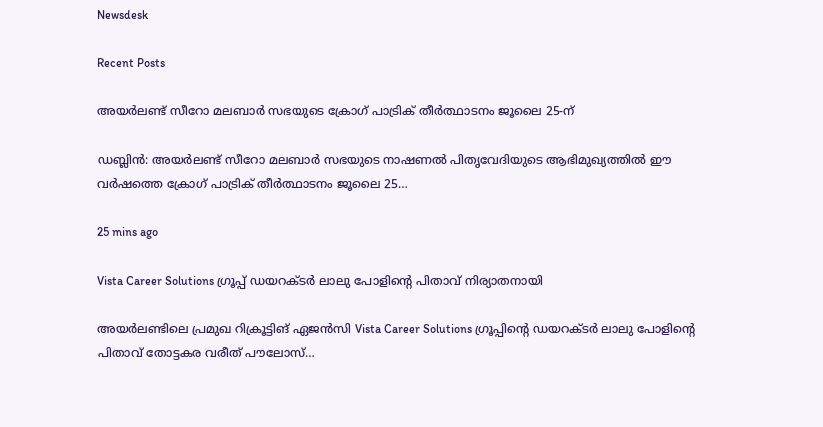Newsdesk

Recent Posts

അയർലണ്ട് സീറോ മലബാർ സഭയുടെ ക്രോഗ് പാട്രിക് തീർത്ഥാടനം ജൂലൈ 25-ന്

ഡബ്ലിൻ: അയർലണ്ട് സീറോ മലബാർ സഭയുടെ നാഷണൽ പിതൃവേദിയുടെ ആഭിമുഖ്യത്തിൽ ഈ വർഷത്തെ ക്രോഗ് പാട്രിക് തീർത്ഥാടനം ജൂലൈ 25…

25 mins ago

Vista Career Solutions ഗ്രൂപ്പ് ഡയറക്ടർ ലാലു പോളിന്റെ പിതാവ് നിര്യാതനായി

അയർലണ്ടിലെ പ്രമുഖ റിക്രൂട്ടിങ് ഏജൻസി Vista Career Solutions ഗ്രൂപ്പിന്റെ ഡയറക്ടർ ലാലു പോളിന്റെ പിതാവ് തോട്ടകര വരീത് പൗലോസ്…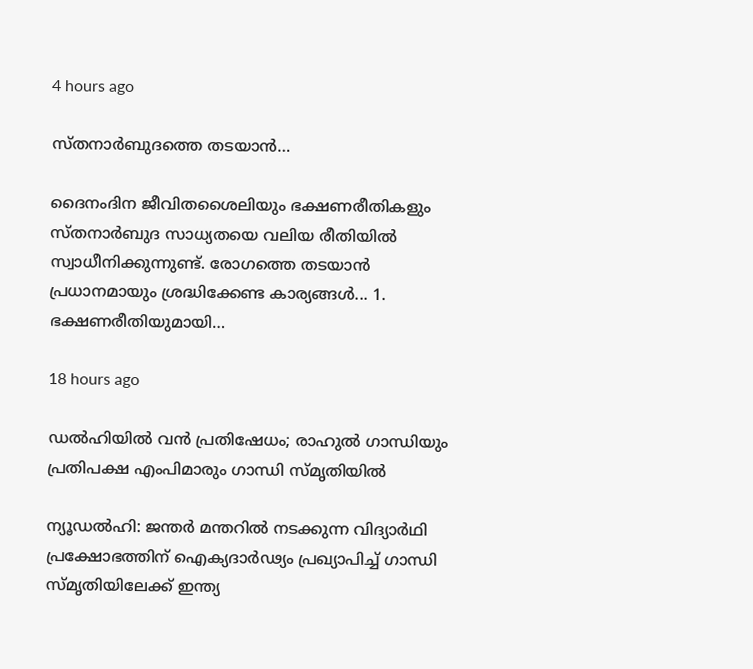4 hours ago

സ്തനാർബുദത്തെ തടയാൻ…

ദൈനംദിന ജീവിതശൈലിയും ഭക്ഷണരീതികളും സ്തനാർബുദ സാധ്യതയെ വലിയ രീതിയിൽ സ്വാധീനിക്കുന്നുണ്ട്. രോഗത്തെ തടയാൻ പ്രധാനമായും ശ്രദ്ധിക്കേണ്ട കാര്യങ്ങൾ... 1. ഭക്ഷണരീതിയുമായി…

18 hours ago

ഡൽഹിയിൽ വൻ പ്രതിഷേധം; രാഹുൽ ഗാന്ധിയും പ്രതിപക്ഷ എംപിമാരും ഗാന്ധി സ്മൃതിയിൽ

ന്യൂഡൽഹി: ജന്തർ മന്തറിൽ നടക്കുന്ന വിദ്യാർഥി പ്രക്ഷോഭത്തിന് ഐക്യദാർഢ്യം പ്രഖ്യാപിച്ച് ഗാന്ധി സ്മൃതിയിലേക്ക് ഇന്ത്യ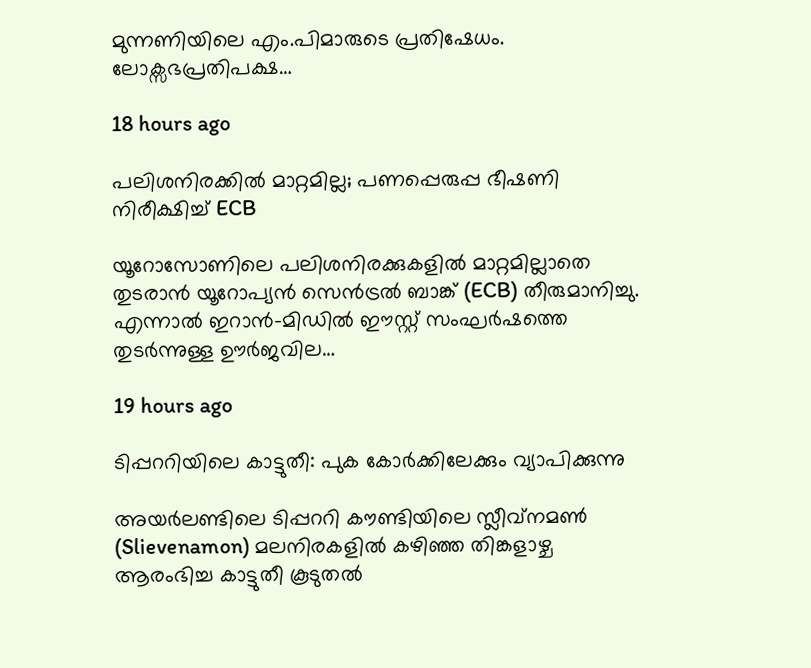മുന്നണിയിലെ എം.പിമാരുടെ പ്രതിഷേധം. ലോക്സഭപ്രതിപക്ഷ…

18 hours ago

പലിശനിരക്കിൽ മാറ്റമില്ല; പണപ്പെരുപ്പ ഭീഷണി നിരീക്ഷിച്ച് ECB

യൂറോസോണിലെ പലിശനിരക്കുകളിൽ മാറ്റമില്ലാതെ തുടരാൻ യൂറോപ്യൻ സെൻട്രൽ ബാങ്ക് (ECB) തീരുമാനിച്ചു. എന്നാൽ ഇറാൻ-മിഡിൽ ഈസ്റ്റ് സംഘർഷത്തെ തുടർന്നുള്ള ഊർജവില…

19 hours ago

ടിപ്പററിയിലെ കാട്ടുതീ: പുക കോർക്കിലേക്കും വ്യാപിക്കുന്നു

അയർലണ്ടിലെ ടിപ്പററി കൗണ്ടിയിലെ സ്ലീവ്നമൺ (Slievenamon) മലനിരകളിൽ കഴിഞ്ഞ തിങ്കളാഴ്ച ആരംഭിച്ച കാട്ടുതീ കൂടുതൽ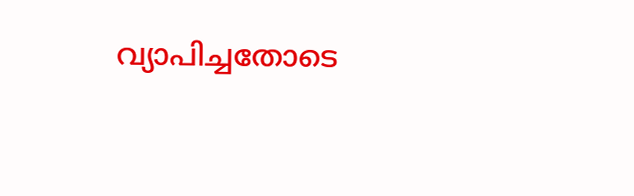വ്യാപിച്ചതോടെ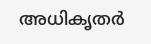അധികൃതർ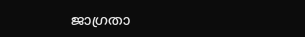ജാഗ്രതാ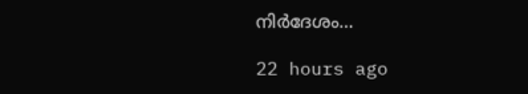നിർദേശം…

22 hours ago